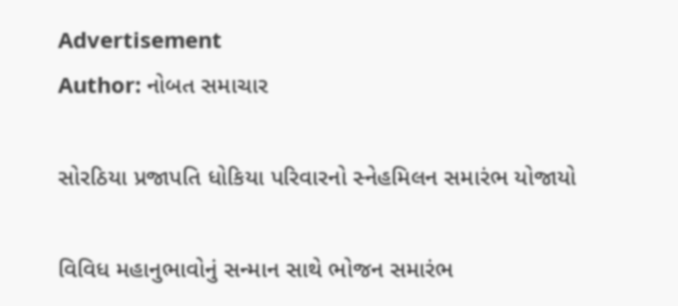Advertisement
Author: નોબત સમાચાર

સોરઠિયા પ્રજાપતિ ધોકિયા પરિવારનો સ્નેહમિલન સમારંભ યોજાયો

વિવિધ મહાનુભાવોનું સન્માન સાથે ભોજન સમારંભ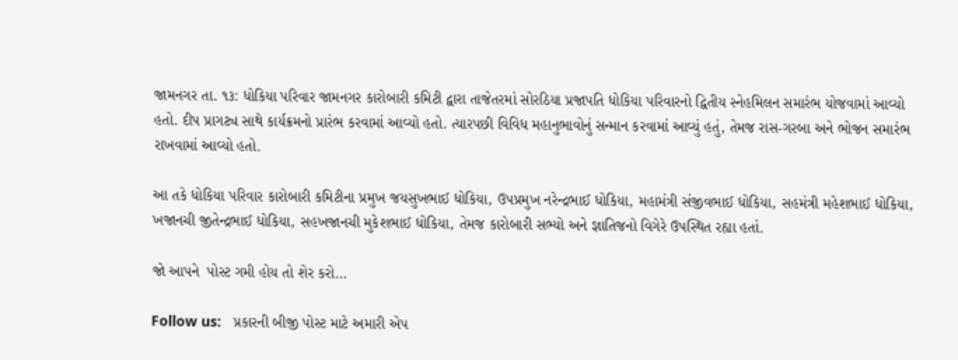જામનગર તા. ૧૩: ધોકિયા પરિવાર જામનગર કારોબારી કમિટી દ્વારા તાજેતરમાં સોરઠિયા પ્રજાપતિ ધોકિયા પરિવારનો દ્વિતીય સ્નેહમિલન સમારંભ યોજવામાં આવ્યો હતો. દીપ પ્રાગટ્ય સાથે કાર્યક્રમનો પ્રારંભ કરવામાં આવ્યો હતો. ત્યારપછી વિવિધ મહાનુભાવોનું સન્માન કરવામાં આવ્યું હતું, તેમજ રાસ-ગરબા અને ભોજન સમારંભ રાખવામાં આવ્યો હતો.

આ તકે ધોકિયા પરિવાર કારોબારી કમિટીના પ્રમુખ જયસુખભાઈ ધોકિયા, ઉપપ્રમુખ નરેન્દ્રભાઈ ધોકિયા, મહામંત્રી સંજીવભાઈ ધોકિયા, સહમંત્રી મહેશભાઈ ધોકિયા, ખજાનચી જીતેન્દ્રભાઈ ધોકિયા, સહખજાનચી મુકેશભાઈ ધોકિયા, તેમજ કારોબારી સભ્યો અને જ્ઞાતિજનો વિગેરે ઉપસ્થિત રહ્યા હતાં.

જો આપને  પોસ્ટ ગમી હોય તો શેર કરો...

Follow us:   પ્રકારની બીજી પોસ્ટ માટે અમારી એપ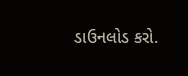ડાઉનલોડ કરો.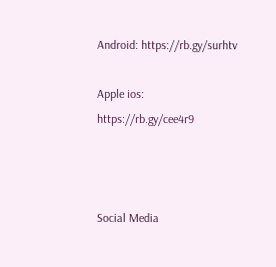Android: https://rb.gy/surhtv

Apple ios: https://rb.gy/cee4r9



Social Media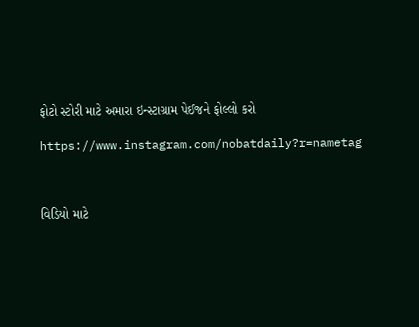ફોટો સ્ટોરી માટે અમારા ઇન્સ્ટાગ્રામ પેઈજને ફોલ્લો કરો

https://www.instagram.com/nobatdaily?r=nametag



વિડિયો માટે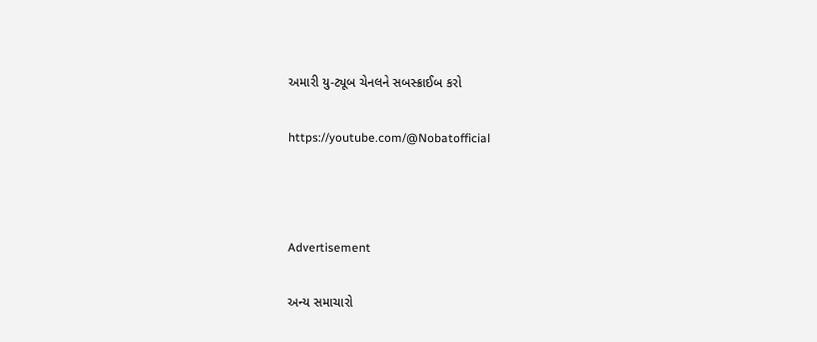અમારી યુ-ટ્યૂબ ચેનલને સબસ્ક્રાઈબ કરો

https://youtube.com/@Nobatofficial



Advertisement

અન્ય સમાચારો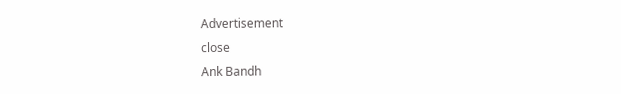Advertisement
close
Ank Bandh